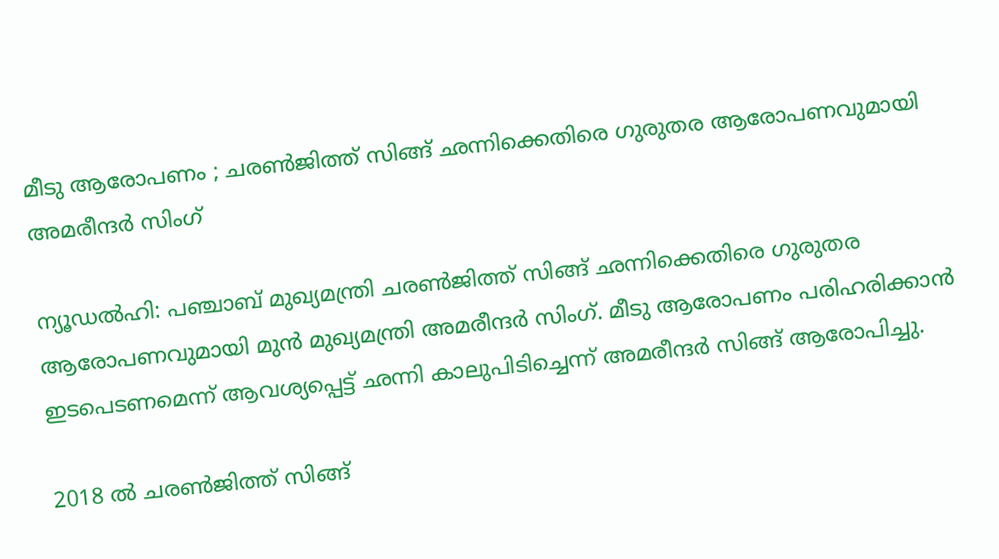മീടു ആരോപണം ; ചരൺജിത്ത് സിങ്ങ് ഛന്നിക്കെതിരെ ഗുരുതര ആരോപണവുമായി അമരീന്ദർ സിംഗ്

ന്യൂഡൽഹി: പഞ്ചാബ് മുഖ്യമന്ത്രി ചരൺജിത്ത് സിങ്ങ് ഛന്നിക്കെതിരെ ഗുരുതര ആരോപണവുമായി മുൻ മുഖ്യമന്ത്രി അമരീന്ദർ സിംഗ്. മീടു ആരോപണം പരിഹരിക്കാൻ ഇടപെടണമെന്ന് ആവശ്യപ്പെട്ട് ഛന്നി കാലുപിടിച്ചെന്ന് അമരീന്ദർ സിങ്ങ് ആരോപിച്ചു.

2018 ൽ ചരൺജിത്ത് സിങ്ങ്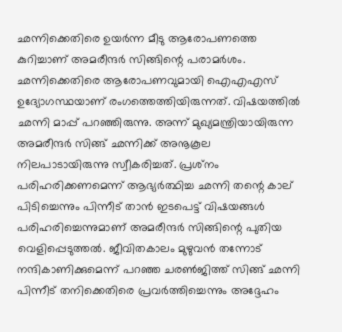ഛന്നിക്കെതിരെ ഉയർന്ന മീടു ആരോപണത്തെ കുറിച്ചാണ് അമരീന്ദർ സിങ്ങിന്റെ പരാമർശം. ഛന്നിക്കെതിരെ ആരോപണവുമായി ഐഎഎസ് ഉദ്യോഗസ്ഥയാണ് രംഗത്തെത്തിയിരുന്നത്. വിഷയത്തിൽ ഛന്നി മാപ്പ് പറഞ്ഞിരുന്നു. അന്ന് മുഖ്യമന്ത്രിയായിരുന്ന അമരീന്ദർ സിങ്ങ് ഛന്നിക്ക് അനൂകൂല നിലപാടായിരുന്നു സ്വീകരിച്ചത്. പ്രശ്‌നം പരിഹരിക്കണമെന്ന് ആഭ്യർത്ഥിച്ച ഛന്നി തന്റെ കാല് പിടിച്ചെന്നും പിന്നീട് താൻ ഇടപെട്ട് വിഷയങ്ങൾ പരിഹരിച്ചെന്നുമാണ് അമരീന്ദർ സിങ്ങിന്റെ പുതിയ വെളിപ്പെടുത്തൽ. ജീവിതകാലം മുഴുവൻ തന്നോട് നന്ദികാണിക്കുമെന്ന് പറഞ്ഞ ചരൺജിത്ത് സിങ്ങ് ഛന്നി പിന്നീട് തനിക്കെതിരെ പ്രവർത്തിച്ചെന്നും അദ്ദേഹം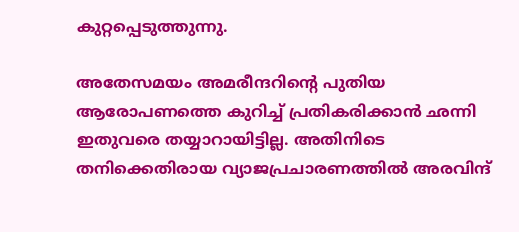കുറ്റപ്പെടുത്തുന്നു.

അതേസമയം അമരീന്ദറിന്റെ പുതിയ ആരോപണത്തെ കുറിച്ച് പ്രതികരിക്കാൻ ഛന്നി ഇതുവരെ തയ്യാറായിട്ടില്ല. അതിനിടെ തനിക്കെതിരായ വ്യാജപ്രചാരണത്തിൽ അരവിന്ദ്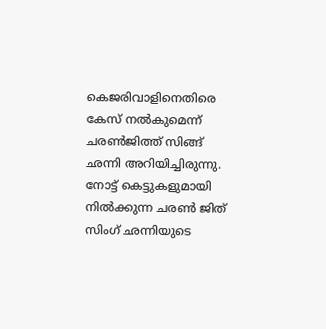കെജരിവാളിനെതിരെ കേസ് നൽകുമെന്ന് ചരൺജിത്ത് സിങ്ങ് ഛന്നി അറിയിച്ചിരുന്നു. നോട്ട് കെട്ടുകളുമായി നിൽക്കുന്ന ചരൺ ജിത് സിംഗ് ഛന്നിയുടെ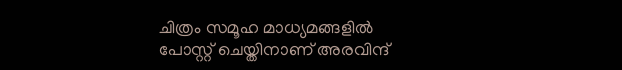ചിത്രം സമൂഹ മാധ്യമങ്ങളിൽ പോസ്റ്റ് ചെയ്തിനാണ് അരവിന്ദ്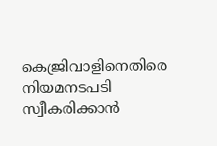കെജ്രിവാളിനെതിരെ നിയമനടപടി സ്വീകരിക്കാൻ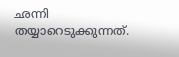ഛന്നി തയ്യാറെടുക്കുന്നത്.